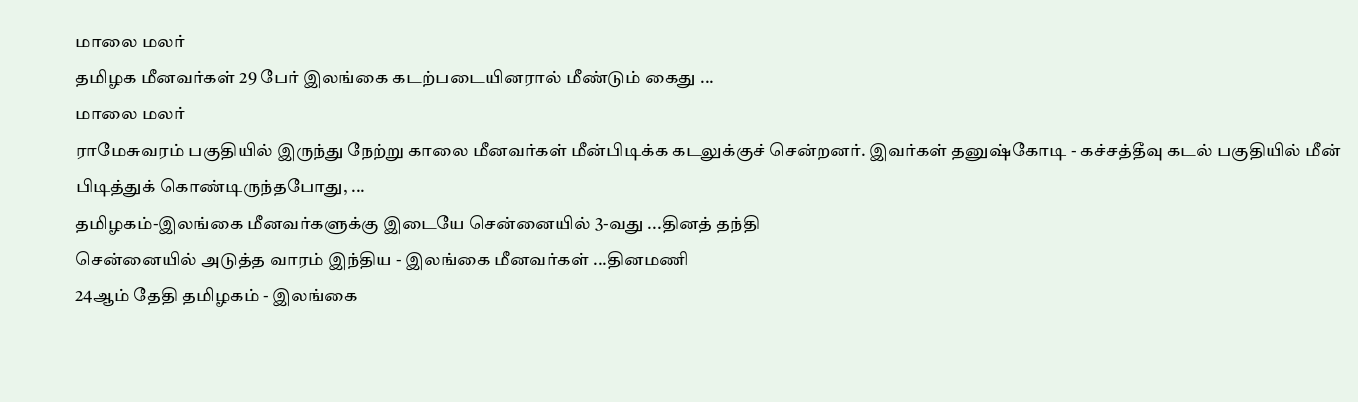மாலை மலர்
தமிழக மீனவர்கள் 29 பேர் இலங்கை கடற்படையினரால் மீண்டும் கைது ...
மாலை மலர்
ராமேசுவரம் பகுதியில் இருந்து நேற்று காலை மீனவர்கள் மீன்பிடிக்க கடலுக்குச் சென்றனர். இவர்கள் தனுஷ்கோடி - கச்சத்தீவு கடல் பகுதியில் மீன் பிடித்துக் கொண்டிருந்தபோது, ...
தமிழகம்-இலங்கை மீனவர்களுக்கு இடையே சென்னையில் 3-வது ...தினத் தந்தி
சென்னையில் அடுத்த வாரம் இந்திய - இலங்கை மீனவர்கள் ...தினமணி
24ஆம் தேதி தமிழகம் - இலங்கை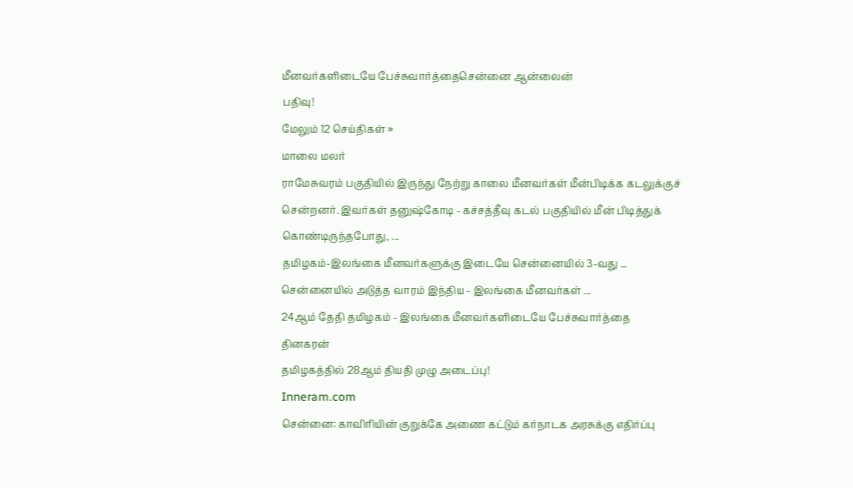மீனவர்களிடையே பேச்சுவார்த்தைசென்னை ஆன்லைன்
பதிவு!
மேலும் 12 செய்திகள் »
மாலை மலர்
ராமேசுவரம் பகுதியில் இருந்து நேற்று காலை மீனவர்கள் மீன்பிடிக்க கடலுக்குச் சென்றனர். இவர்கள் தனுஷ்கோடி - கச்சத்தீவு கடல் பகுதியில் மீன் பிடித்துக் கொண்டிருந்தபோது, ...
தமிழகம்-இலங்கை மீனவர்களுக்கு இடையே சென்னையில் 3-வது ...
சென்னையில் அடுத்த வாரம் இந்திய - இலங்கை மீனவர்கள் ...
24ஆம் தேதி தமிழகம் - இலங்கை மீனவர்களிடையே பேச்சுவார்த்தை
தினகரன்
தமிழகத்தில் 28ஆம் தியதி முழு அடைப்பு!
Inneram.com
சென்னை: காவிரியின் குறுக்கே அணை கட்டும் கர்நாடக அரசுக்கு எதிர்ப்பு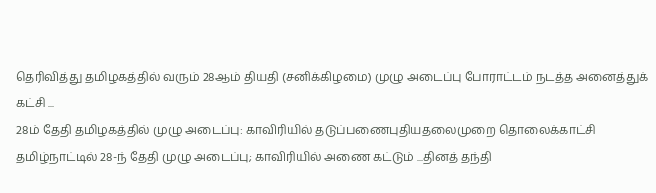தெரிவித்து தமிழகத்தில் வரும் 28ஆம் தியதி (சனிக்கிழமை) முழு அடைப்பு போராட்டம் நடத்த அனைத்துக் கட்சி ...
28ம் தேதி தமிழகத்தில் முழு அடைப்பு: காவிரியில் தடுப்பணைபுதியதலைமுறை தொலைக்காட்சி
தமிழ்நாட்டில் 28-ந் தேதி முழு அடைப்பு; காவிரியில் அணை கட்டும் ...தினத் தந்தி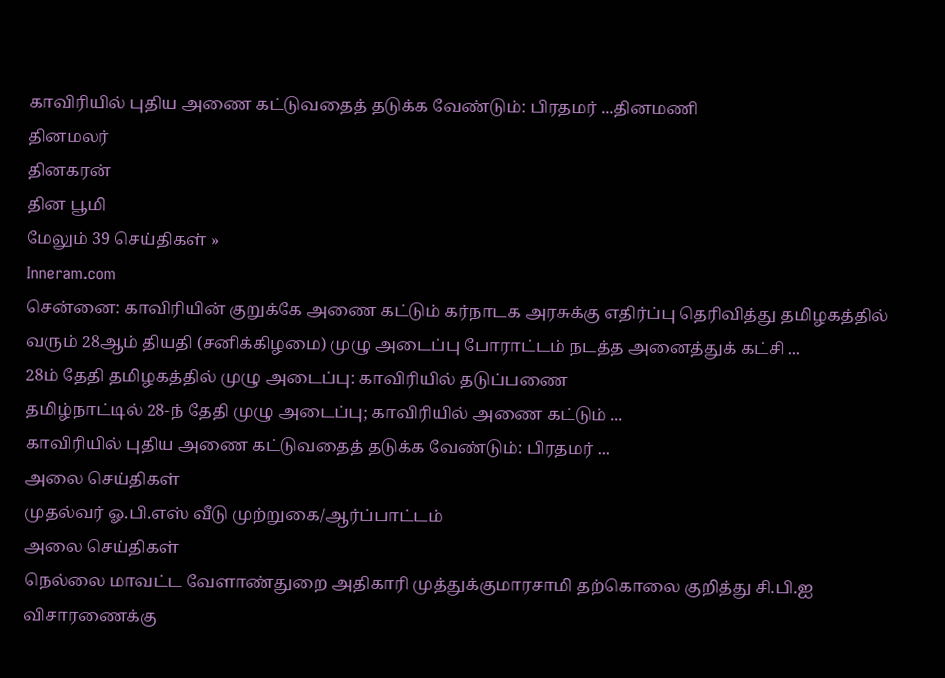காவிரியில் புதிய அணை கட்டுவதைத் தடுக்க வேண்டும்: பிரதமர் ...தினமணி
தினமலர்
தினகரன்
தின பூமி
மேலும் 39 செய்திகள் »
Inneram.com
சென்னை: காவிரியின் குறுக்கே அணை கட்டும் கர்நாடக அரசுக்கு எதிர்ப்பு தெரிவித்து தமிழகத்தில் வரும் 28ஆம் தியதி (சனிக்கிழமை) முழு அடைப்பு போராட்டம் நடத்த அனைத்துக் கட்சி ...
28ம் தேதி தமிழகத்தில் முழு அடைப்பு: காவிரியில் தடுப்பணை
தமிழ்நாட்டில் 28-ந் தேதி முழு அடைப்பு; காவிரியில் அணை கட்டும் ...
காவிரியில் புதிய அணை கட்டுவதைத் தடுக்க வேண்டும்: பிரதமர் ...
அலை செய்திகள்
முதல்வர் ஓ.பி.எஸ் வீடு முற்றுகை/ஆர்ப்பாட்டம்
அலை செய்திகள்
நெல்லை மாவட்ட வேளாண்துறை அதிகாரி முத்துக்குமாரசாமி தற்கொலை குறித்து சி.பி.ஐ விசாரணைக்கு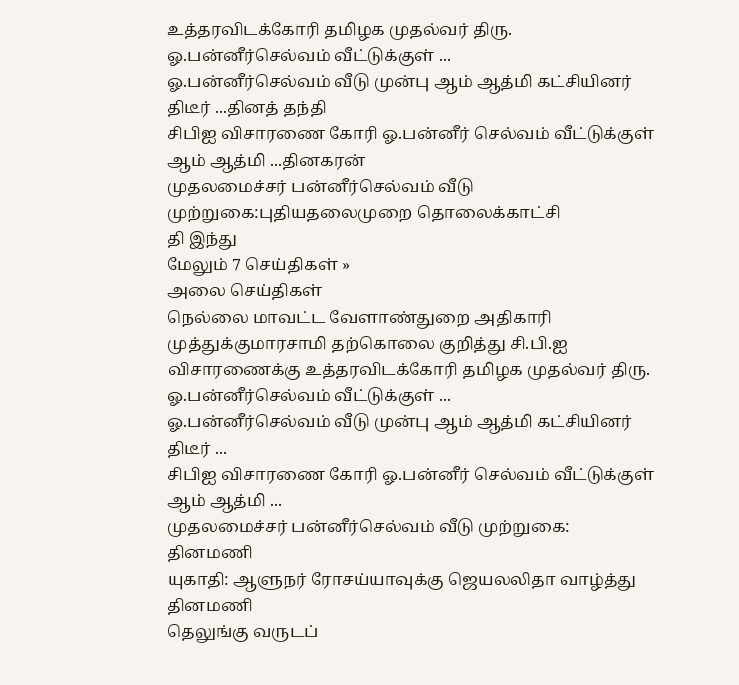உத்தரவிடக்கோரி தமிழக முதல்வர் திரு. ஓ.பன்னீர்செல்வம் வீட்டுக்குள் ...
ஓ.பன்னீர்செல்வம் வீடு முன்பு ஆம் ஆத்மி கட்சியினர் திடீர் ...தினத் தந்தி
சிபிஐ விசாரணை கோரி ஓ.பன்னீர் செல்வம் வீட்டுக்குள் ஆம் ஆத்மி ...தினகரன்
முதலமைச்சர் பன்னீர்செல்வம் வீடு முற்றுகை:புதியதலைமுறை தொலைக்காட்சி
தி இந்து
மேலும் 7 செய்திகள் »
அலை செய்திகள்
நெல்லை மாவட்ட வேளாண்துறை அதிகாரி முத்துக்குமாரசாமி தற்கொலை குறித்து சி.பி.ஐ விசாரணைக்கு உத்தரவிடக்கோரி தமிழக முதல்வர் திரு. ஓ.பன்னீர்செல்வம் வீட்டுக்குள் ...
ஓ.பன்னீர்செல்வம் வீடு முன்பு ஆம் ஆத்மி கட்சியினர் திடீர் ...
சிபிஐ விசாரணை கோரி ஓ.பன்னீர் செல்வம் வீட்டுக்குள் ஆம் ஆத்மி ...
முதலமைச்சர் பன்னீர்செல்வம் வீடு முற்றுகை:
தினமணி
யுகாதி: ஆளுநர் ரோசய்யாவுக்கு ஜெயலலிதா வாழ்த்து
தினமணி
தெலுங்கு வருடப்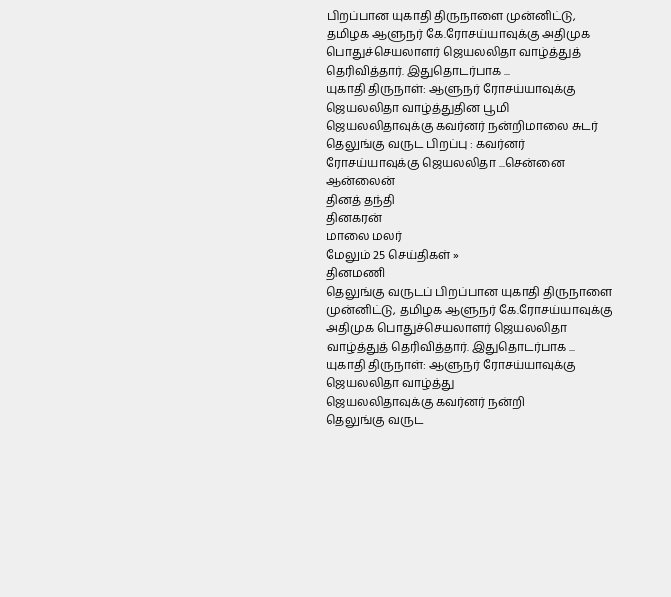பிறப்பான யுகாதி திருநாளை முன்னிட்டு, தமிழக ஆளுநர் கே.ரோசய்யாவுக்கு அதிமுக பொதுச்செயலாளர் ஜெயலலிதா வாழ்த்துத் தெரிவித்தார். இதுதொடர்பாக ...
யுகாதி திருநாள்: ஆளுநர் ரோசய்யாவுக்கு ஜெயலலிதா வாழ்த்துதின பூமி
ஜெயலலிதாவுக்கு கவர்னர் நன்றிமாலை சுடர்
தெலுங்கு வருட பிறப்பு : கவர்னர் ரோசய்யாவுக்கு ஜெயலலிதா ...சென்னை ஆன்லைன்
தினத் தந்தி
தினகரன்
மாலை மலர்
மேலும் 25 செய்திகள் »
தினமணி
தெலுங்கு வருடப் பிறப்பான யுகாதி திருநாளை முன்னிட்டு, தமிழக ஆளுநர் கே.ரோசய்யாவுக்கு அதிமுக பொதுச்செயலாளர் ஜெயலலிதா வாழ்த்துத் தெரிவித்தார். இதுதொடர்பாக ...
யுகாதி திருநாள்: ஆளுநர் ரோசய்யாவுக்கு ஜெயலலிதா வாழ்த்து
ஜெயலலிதாவுக்கு கவர்னர் நன்றி
தெலுங்கு வருட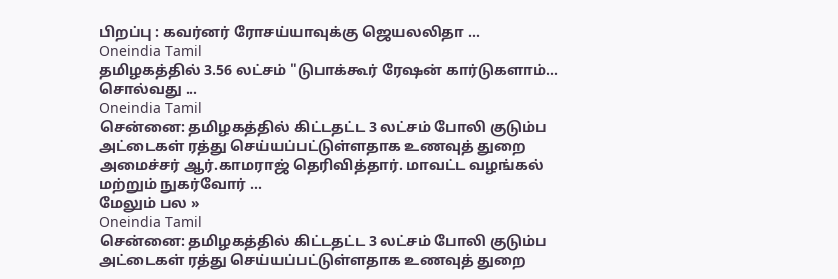பிறப்பு : கவர்னர் ரோசய்யாவுக்கு ஜெயலலிதா ...
Oneindia Tamil
தமிழகத்தில் 3.56 லட்சம் "டுபாக்கூர் ரேஷன் கார்டுகளாம்... சொல்வது ...
Oneindia Tamil
சென்னை: தமிழகத்தில் கிட்டதட்ட 3 லட்சம் போலி குடும்ப அட்டைகள் ரத்து செய்யப்பட்டுள்ளதாக உணவுத் துறை அமைச்சர் ஆர்.காமராஜ் தெரிவித்தார். மாவட்ட வழங்கல் மற்றும் நுகர்வோர் ...
மேலும் பல »
Oneindia Tamil
சென்னை: தமிழகத்தில் கிட்டதட்ட 3 லட்சம் போலி குடும்ப அட்டைகள் ரத்து செய்யப்பட்டுள்ளதாக உணவுத் துறை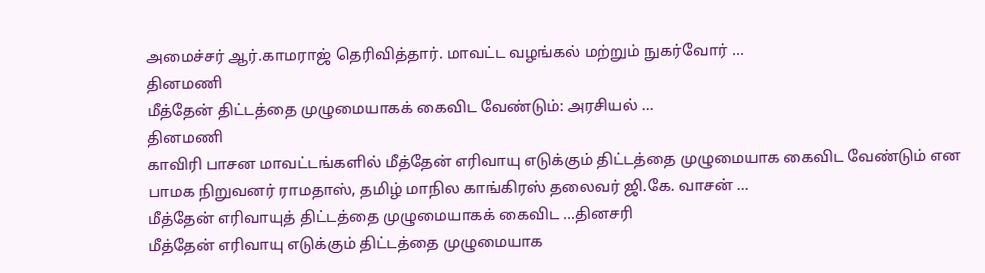அமைச்சர் ஆர்.காமராஜ் தெரிவித்தார். மாவட்ட வழங்கல் மற்றும் நுகர்வோர் ...
தினமணி
மீத்தேன் திட்டத்தை முழுமையாகக் கைவிட வேண்டும்: அரசியல் ...
தினமணி
காவிரி பாசன மாவட்டங்களில் மீத்தேன் எரிவாயு எடுக்கும் திட்டத்தை முழுமையாக கைவிட வேண்டும் என பாமக நிறுவனர் ராமதாஸ், தமிழ் மாநில காங்கிரஸ் தலைவர் ஜி.கே. வாசன் ...
மீத்தேன் எரிவாயுத் திட்டத்தை முழுமையாகக் கைவிட ...தினசரி
மீத்தேன் எரிவாயு எடுக்கும் திட்டத்தை முழுமையாக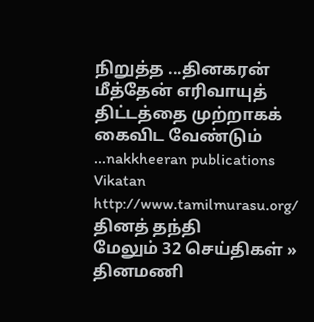நிறுத்த ...தினகரன்
மீத்தேன் எரிவாயுத் திட்டத்தை முற்றாகக் கைவிட வேண்டும் ...nakkheeran publications
Vikatan
http://www.tamilmurasu.org/
தினத் தந்தி
மேலும் 32 செய்திகள் »
தினமணி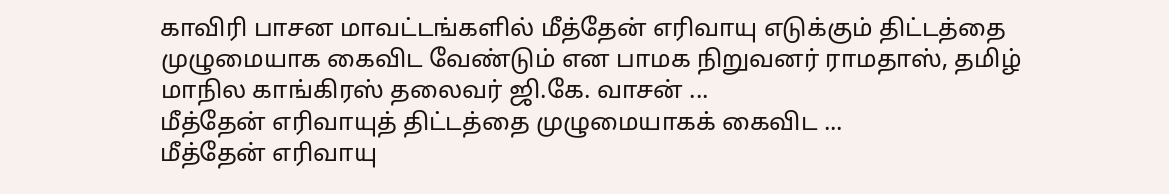காவிரி பாசன மாவட்டங்களில் மீத்தேன் எரிவாயு எடுக்கும் திட்டத்தை முழுமையாக கைவிட வேண்டும் என பாமக நிறுவனர் ராமதாஸ், தமிழ் மாநில காங்கிரஸ் தலைவர் ஜி.கே. வாசன் ...
மீத்தேன் எரிவாயுத் திட்டத்தை முழுமையாகக் கைவிட ...
மீத்தேன் எரிவாயு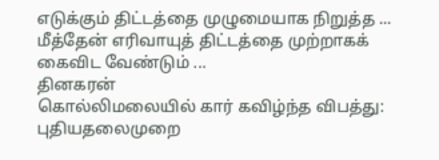எடுக்கும் திட்டத்தை முழுமையாக நிறுத்த ...
மீத்தேன் எரிவாயுத் திட்டத்தை முற்றாகக் கைவிட வேண்டும் ...
தினகரன்
கொல்லிமலையில் கார் கவிழ்ந்த விபத்து:
புதியதலைமுறை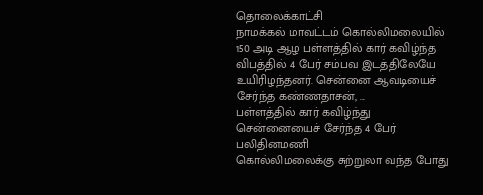தொலைக்காட்சி
நாமக்கல் மாவட்டம் கொல்லிமலையில் 150 அடி ஆழ பள்ளத்தில் கார் கவிழ்ந்த விபத்தில் 4 பேர் சம்பவ இடத்திலேயே உயிரிழந்தனர். சென்னை ஆவடியைச் சேர்ந்த கண்ணதாசன், ...
பள்ளத்தில் கார் கவிழ்ந்து சென்னையைச் சேர்ந்த 4 பேர் பலிதினமணி
கொல்லிமலைக்கு சுற்றுலா வந்த போது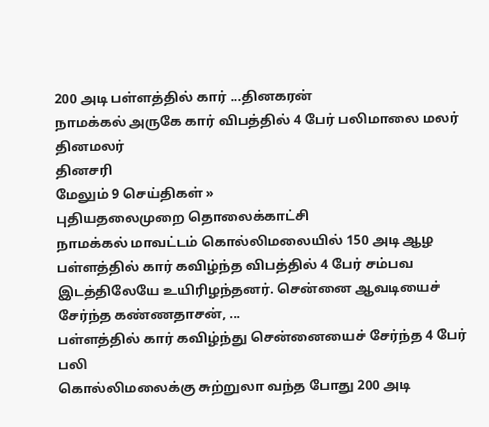200 அடி பள்ளத்தில் கார் ...தினகரன்
நாமக்கல் அருகே கார் விபத்தில் 4 பேர் பலிமாலை மலர்
தினமலர்
தினசரி
மேலும் 9 செய்திகள் »
புதியதலைமுறை தொலைக்காட்சி
நாமக்கல் மாவட்டம் கொல்லிமலையில் 150 அடி ஆழ பள்ளத்தில் கார் கவிழ்ந்த விபத்தில் 4 பேர் சம்பவ இடத்திலேயே உயிரிழந்தனர். சென்னை ஆவடியைச் சேர்ந்த கண்ணதாசன், ...
பள்ளத்தில் கார் கவிழ்ந்து சென்னையைச் சேர்ந்த 4 பேர் பலி
கொல்லிமலைக்கு சுற்றுலா வந்த போது 200 அடி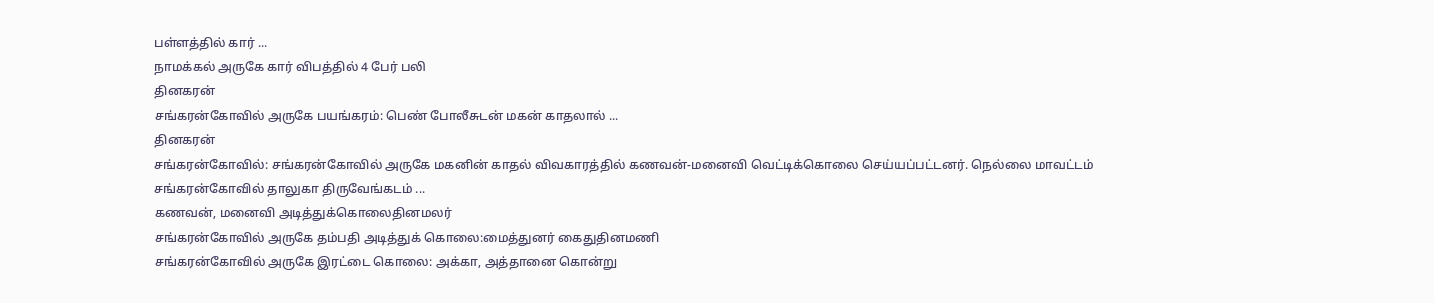பள்ளத்தில் கார் ...
நாமக்கல் அருகே கார் விபத்தில் 4 பேர் பலி
தினகரன்
சங்கரன்கோவில் அருகே பயங்கரம்: பெண் போலீசுடன் மகன் காதலால் ...
தினகரன்
சங்கரன்கோவில்: சங்கரன்கோவில் அருகே மகனின் காதல் விவகாரத்தில் கணவன்-மனைவி வெட்டிக்கொலை செய்யப்பட்டனர். நெல்லை மாவட்டம் சங்கரன்கோவில் தாலுகா திருவேங்கடம் ...
கணவன், மனைவி அடித்துக்கொலைதினமலர்
சங்கரன்கோவில் அருகே தம்பதி அடித்துக் கொலை:மைத்துனர் கைதுதினமணி
சங்கரன்கோவில் அருகே இரட்டை கொலை: அக்கா, அத்தானை கொன்று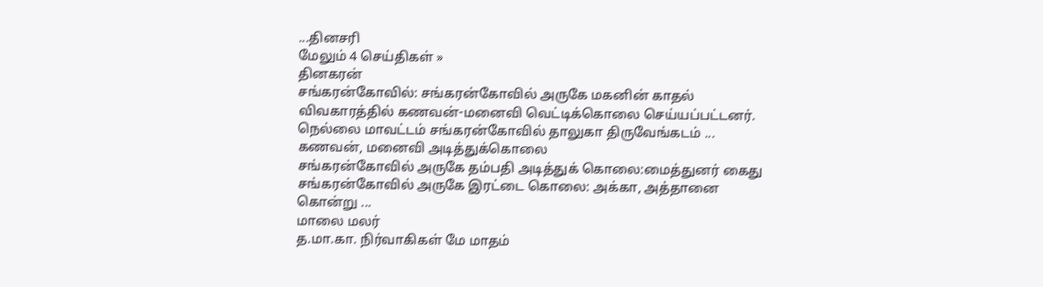...தினசரி
மேலும் 4 செய்திகள் »
தினகரன்
சங்கரன்கோவில்: சங்கரன்கோவில் அருகே மகனின் காதல் விவகாரத்தில் கணவன்-மனைவி வெட்டிக்கொலை செய்யப்பட்டனர். நெல்லை மாவட்டம் சங்கரன்கோவில் தாலுகா திருவேங்கடம் ...
கணவன், மனைவி அடித்துக்கொலை
சங்கரன்கோவில் அருகே தம்பதி அடித்துக் கொலை:மைத்துனர் கைது
சங்கரன்கோவில் அருகே இரட்டை கொலை: அக்கா, அத்தானை கொன்று ...
மாலை மலர்
த.மா.கா. நிர்வாகிகள் மே மாதம்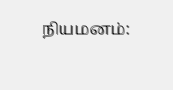நியமனம்: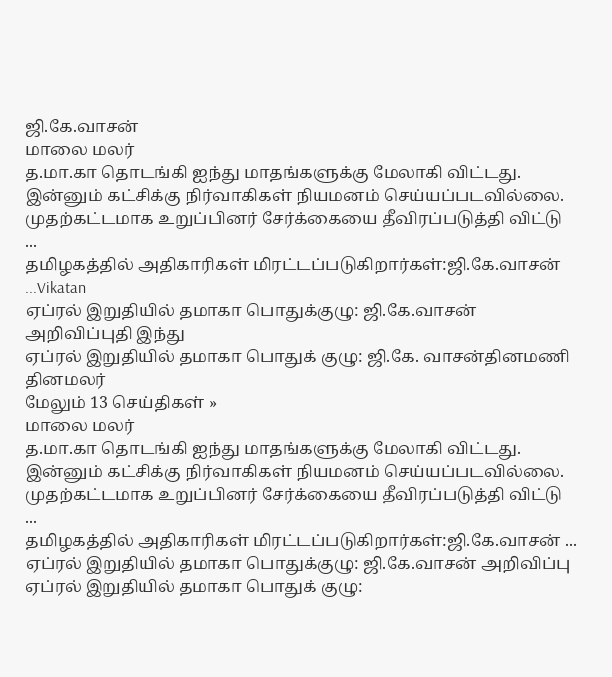ஜி.கே.வாசன்
மாலை மலர்
த.மா.கா தொடங்கி ஐந்து மாதங்களுக்கு மேலாகி விட்டது. இன்னும் கட்சிக்கு நிர்வாகிகள் நியமனம் செய்யப்படவில்லை. முதற்கட்டமாக உறுப்பினர் சேர்க்கையை தீவிரப்படுத்தி விட்டு ...
தமிழகத்தில் அதிகாரிகள் மிரட்டப்படுகிறார்கள்:ஜி.கே.வாசன் ...Vikatan
ஏப்ரல் இறுதியில் தமாகா பொதுக்குழு: ஜி.கே.வாசன் அறிவிப்புதி இந்து
ஏப்ரல் இறுதியில் தமாகா பொதுக் குழு: ஜி.கே. வாசன்தினமணி
தினமலர்
மேலும் 13 செய்திகள் »
மாலை மலர்
த.மா.கா தொடங்கி ஐந்து மாதங்களுக்கு மேலாகி விட்டது. இன்னும் கட்சிக்கு நிர்வாகிகள் நியமனம் செய்யப்படவில்லை. முதற்கட்டமாக உறுப்பினர் சேர்க்கையை தீவிரப்படுத்தி விட்டு ...
தமிழகத்தில் அதிகாரிகள் மிரட்டப்படுகிறார்கள்:ஜி.கே.வாசன் ...
ஏப்ரல் இறுதியில் தமாகா பொதுக்குழு: ஜி.கே.வாசன் அறிவிப்பு
ஏப்ரல் இறுதியில் தமாகா பொதுக் குழு: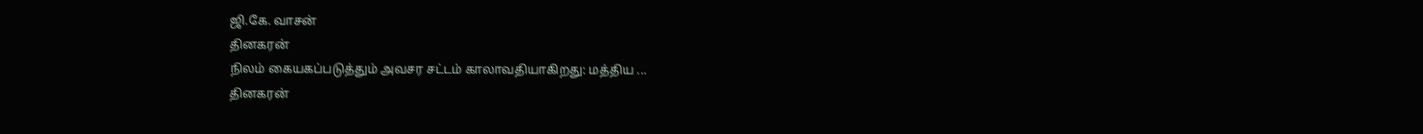ஜி.கே. வாசன்
தினகரன்
நிலம் கையகப்படுத்தும் அவசர சட்டம் காலாவதியாகிறது: மத்திய ...
தினகரன்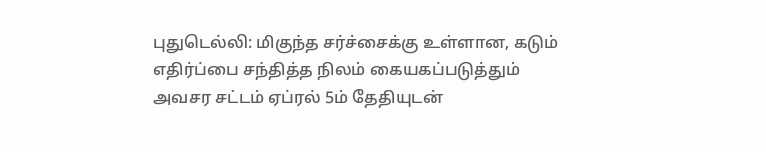புதுடெல்லி: மிகுந்த சர்ச்சைக்கு உள்ளான, கடும் எதிர்ப்பை சந்தித்த நிலம் கையகப்படுத்தும் அவசர சட்டம் ஏப்ரல் 5ம் தேதியுடன்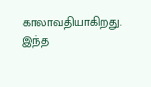காலாவதியாகிறது. இந்த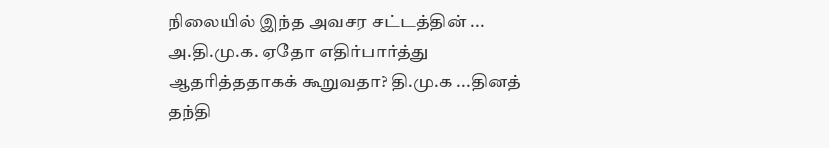நிலையில் இந்த அவசர சட்டத்தின் ...
அ.தி.மு.க. ஏதோ எதிர்பார்த்து ஆதரித்ததாகக் கூறுவதா? தி.மு.க ...தினத் தந்தி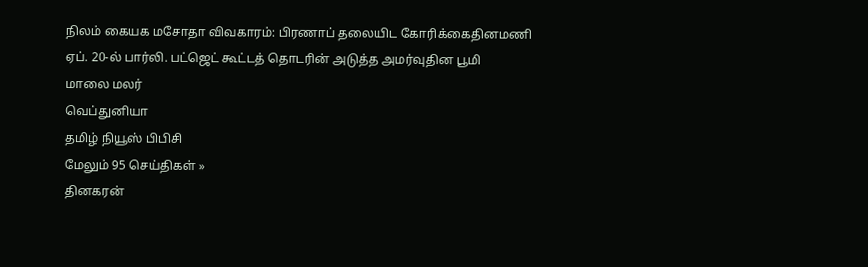நிலம் கையக மசோதா விவகாரம்: பிரணாப் தலையிட கோரிக்கைதினமணி
ஏப். 20-ல் பார்லி. பட்ஜெட் கூட்டத் தொடரின் அடுத்த அமர்வுதின பூமி
மாலை மலர்
வெப்துனியா
தமிழ் நியூஸ் பிபிசி
மேலும் 95 செய்திகள் »
தினகரன்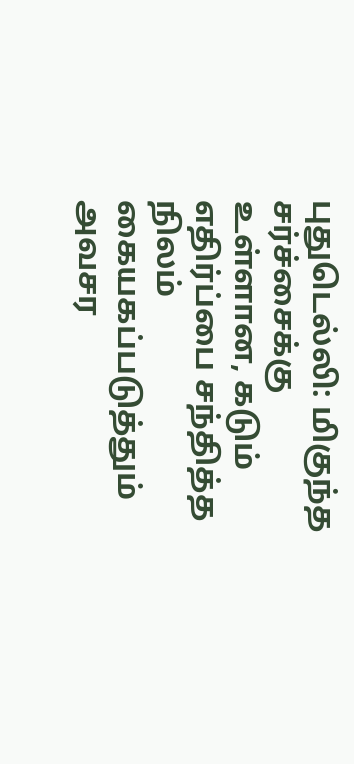புதுடெல்லி: மிகுந்த சர்ச்சைக்கு உள்ளான, கடும் எதிர்ப்பை சந்தித்த நிலம் கையகப்படுத்தும் அவசர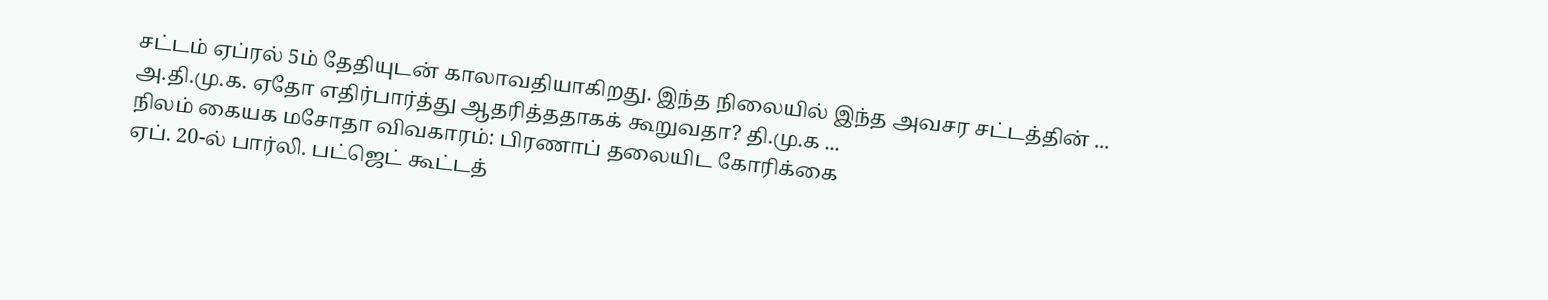சட்டம் ஏப்ரல் 5ம் தேதியுடன் காலாவதியாகிறது. இந்த நிலையில் இந்த அவசர சட்டத்தின் ...
அ.தி.மு.க. ஏதோ எதிர்பார்த்து ஆதரித்ததாகக் கூறுவதா? தி.மு.க ...
நிலம் கையக மசோதா விவகாரம்: பிரணாப் தலையிட கோரிக்கை
ஏப். 20-ல் பார்லி. பட்ஜெட் கூட்டத்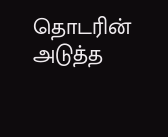தொடரின் அடுத்த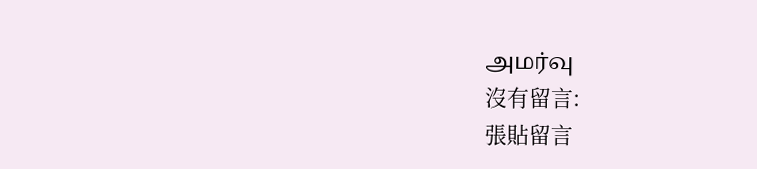அமர்வு
沒有留言:
張貼留言